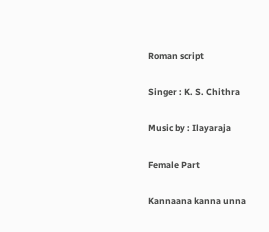Roman script

Singer : K. S. Chithra

Music by : Ilayaraja

Female Part

Kannaana kanna unna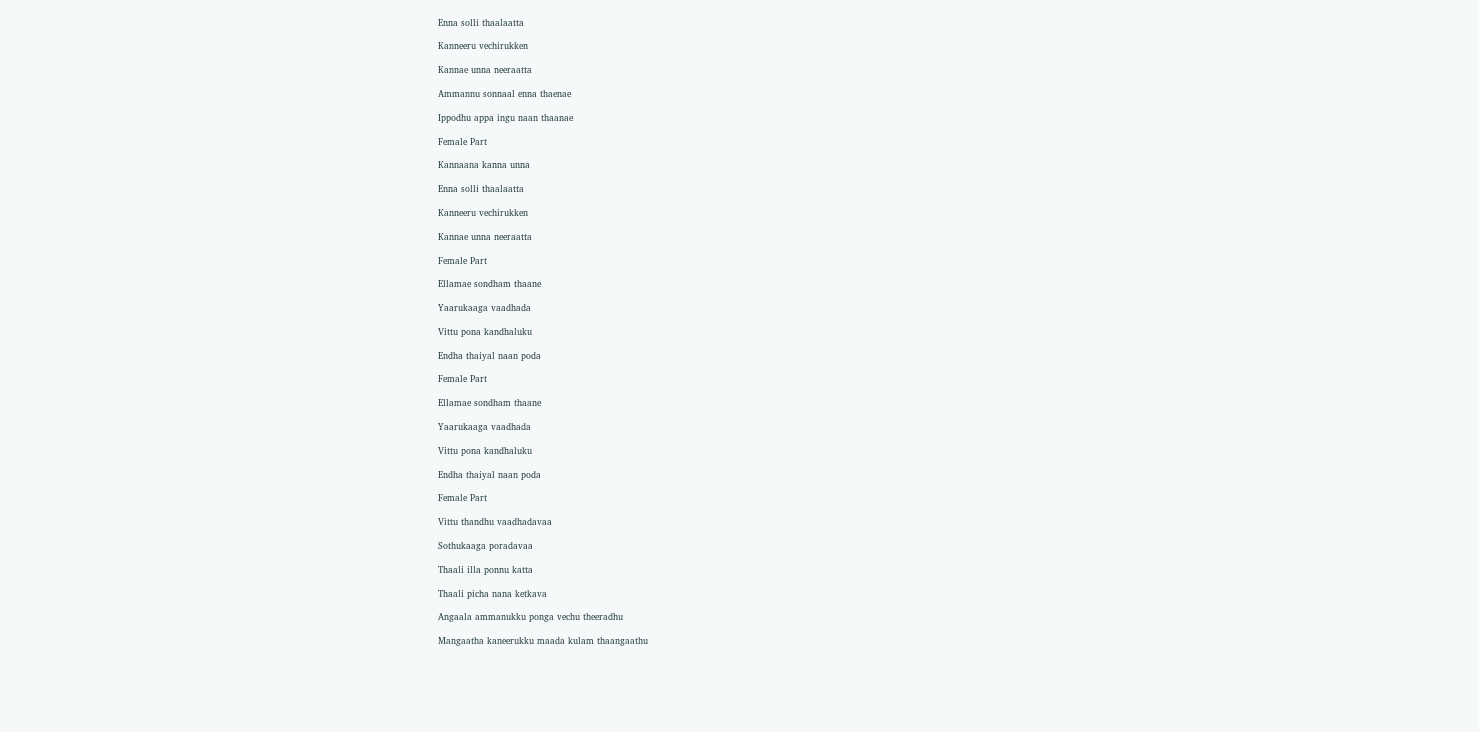Enna solli thaalaatta

Kanneeru vechirukken

Kannae unna neeraatta

Ammannu sonnaal enna thaenae

Ippodhu appa ingu naan thaanae

Female Part

Kannaana kanna unna

Enna solli thaalaatta

Kanneeru vechirukken

Kannae unna neeraatta

Female Part

Ellamae sondham thaane

Yaarukaaga vaadhada

Vittu pona kandhaluku

Endha thaiyal naan poda

Female Part

Ellamae sondham thaane

Yaarukaaga vaadhada

Vittu pona kandhaluku

Endha thaiyal naan poda

Female Part

Vittu thandhu vaadhadavaa

Sothukaaga poradavaa

Thaali illa ponnu katta

Thaali picha nana ketkava

Angaala ammanukku ponga vechu theeradhu

Mangaatha kaneerukku maada kulam thaangaathu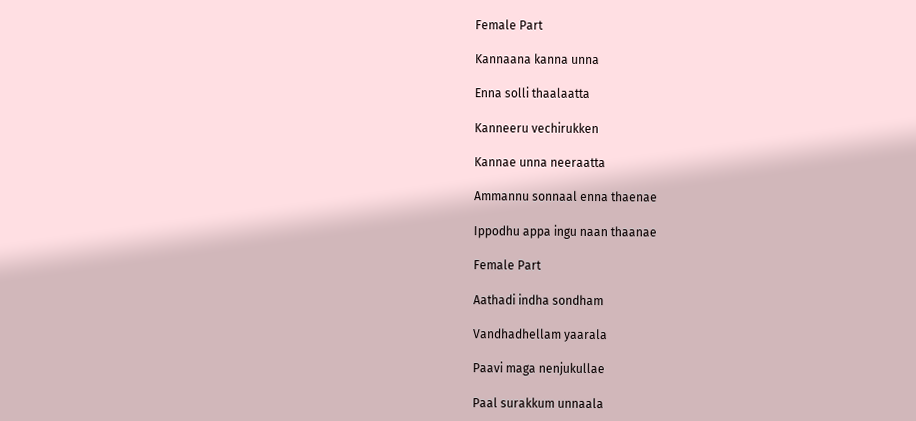Female Part

Kannaana kanna unna

Enna solli thaalaatta

Kanneeru vechirukken

Kannae unna neeraatta

Ammannu sonnaal enna thaenae

Ippodhu appa ingu naan thaanae

Female Part

Aathadi indha sondham

Vandhadhellam yaarala

Paavi maga nenjukullae

Paal surakkum unnaala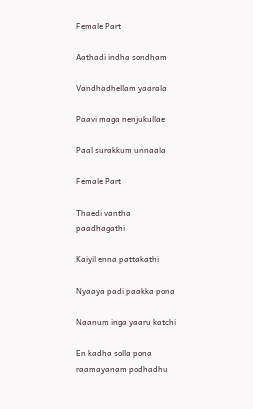Female Part

Aathadi indha sondham

Vandhadhellam yaarala

Paavi maga nenjukullae

Paal surakkum unnaala

Female Part

Thaedi vantha paadhagathi

Kaiyil enna pattakathi

Nyaaya padi paakka pona

Naanum inga yaaru katchi

En kadha solla pona raamayanam podhadhu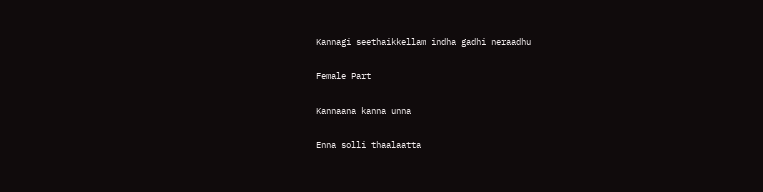Kannagi seethaikkellam indha gadhi neraadhu

Female Part

Kannaana kanna unna

Enna solli thaalaatta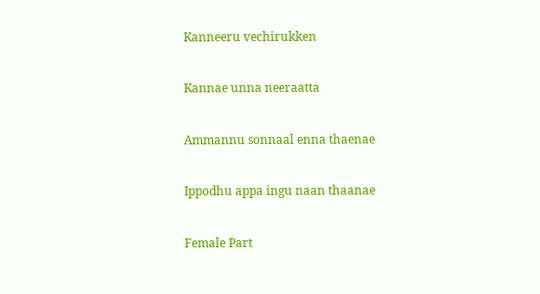Kanneeru vechirukken

Kannae unna neeraatta

Ammannu sonnaal enna thaenae

Ippodhu appa ingu naan thaanae

Female Part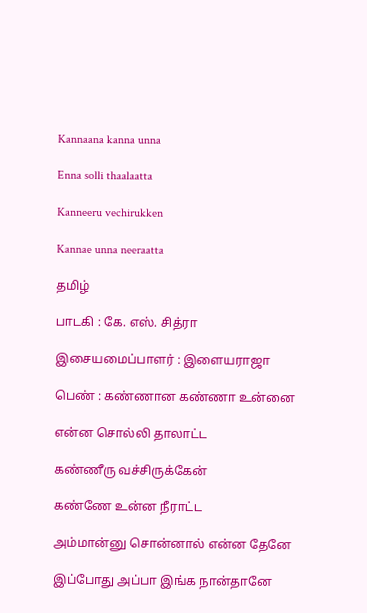Kannaana kanna unna

Enna solli thaalaatta

Kanneeru vechirukken

Kannae unna neeraatta

தமிழ்

பாடகி : கே. எஸ். சித்ரா

இசையமைப்பாளர் : இளையராஜா

பெண் : கண்ணான கண்ணா உன்னை

என்ன சொல்லி தாலாட்ட

கண்ணீரு வச்சிருக்கேன்

கண்ணே உன்ன நீராட்ட

அம்மான்னு சொன்னால் என்ன தேனே

இப்போது அப்பா இங்க நான்தானே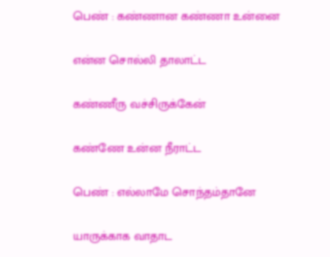பெண் : கண்ணான கண்ணா உன்னை

என்ன சொல்லி தாலாட்ட

கண்ணீரு வச்சிருக்கேன்

கண்ணே உன்ன நீராட்ட

பெண் : எல்லாமே சொந்தம்தானே

யாருக்காக வாதாட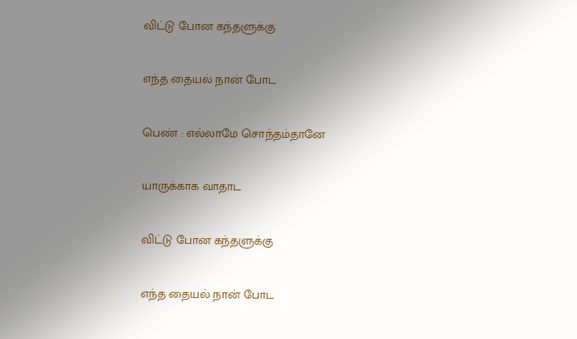விட்டு போன கந்தளுக்கு

எந்த தையல் நான் போட

பெண் : எல்லாமே சொந்தம்தானே

யாருக்காக வாதாட

விட்டு போன கந்தளுக்கு

எந்த தையல் நான் போட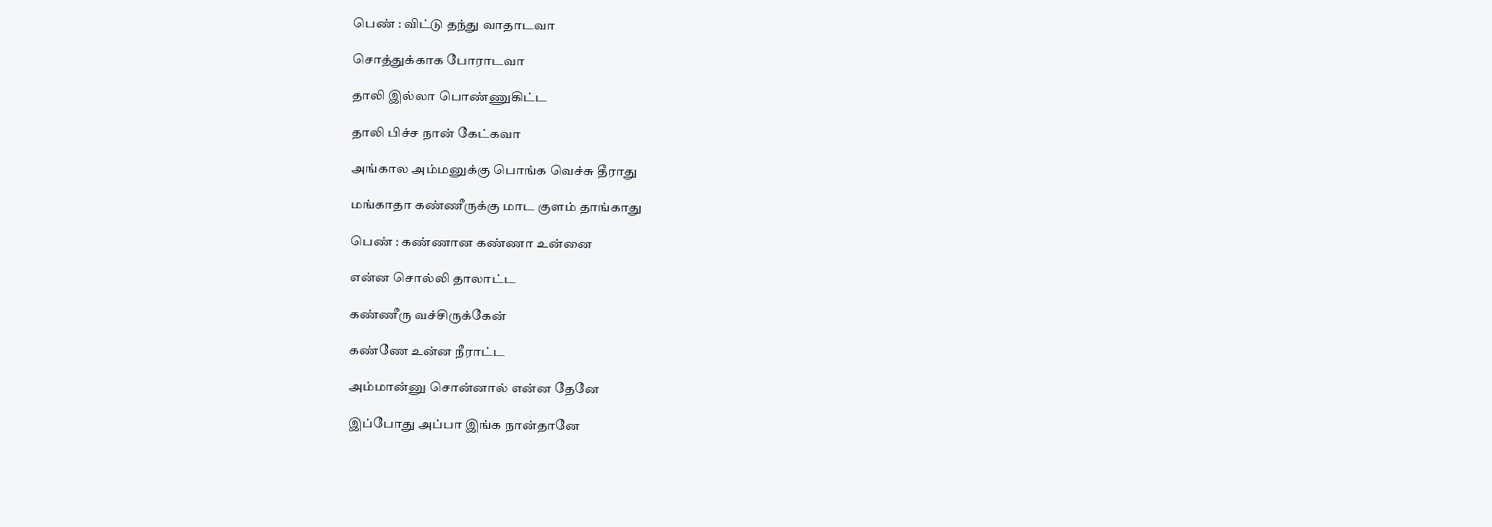பெண் : விட்டு தந்து வாதாடவா

சொத்துக்காக போராடவா

தாலி இல்லா பொண்ணுகிட்ட

தாலி பிச்ச நான் கேட்கவா

அங்கால அம்மனுக்கு பொங்க வெச்சு தீராது

மங்காதா கண்ணீருக்கு மாட குளம் தாங்காது

பெண் : கண்ணான கண்ணா உன்னை

என்ன சொல்லி தாலாட்ட

கண்ணீரு வச்சிருக்கேன்

கண்ணே உன்ன நீராட்ட

அம்மான்னு சொன்னால் என்ன தேனே

இப்போது அப்பா இங்க நான்தானே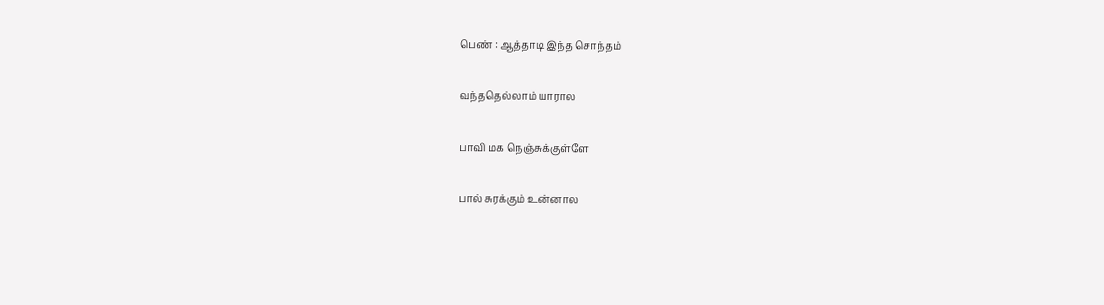பெண் : ஆத்தாடி இந்த சொந்தம்

வந்ததெல்லாம் யாரால

பாவி மக நெஞ்சுக்குள்ளே

பால் சுரக்கும் உன்னால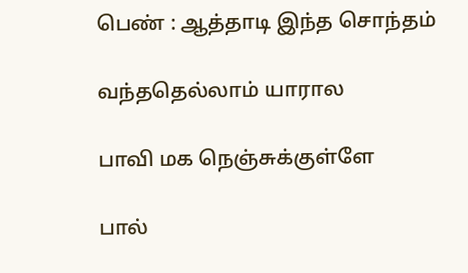பெண் : ஆத்தாடி இந்த சொந்தம்

வந்ததெல்லாம் யாரால

பாவி மக நெஞ்சுக்குள்ளே

பால்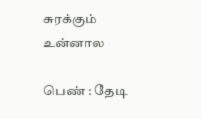சுரக்கும் உன்னால

பெண் : தேடி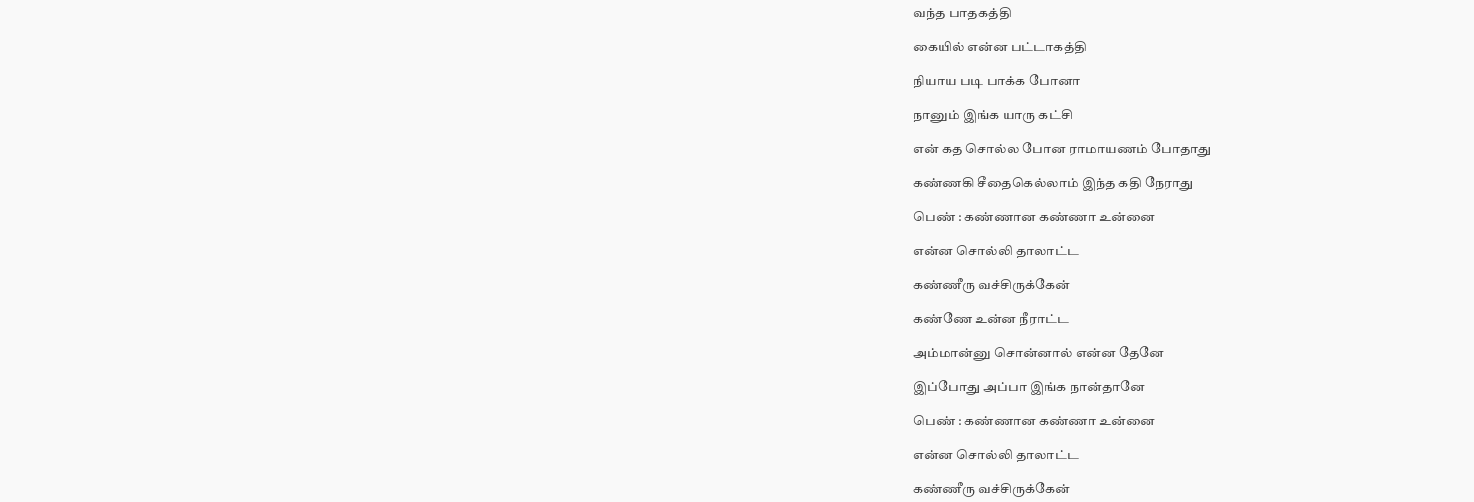வந்த பாதகத்தி

கையில் என்ன பட்டாகத்தி

நியாய படி பாக்க போனா

நானும் இங்க யாரு கட்சி

என் கத சொல்ல போன ராமாயணம் போதாது

கண்ணகி சீதைகெல்லாம் இந்த கதி நேராது

பெண் : கண்ணான கண்ணா உன்னை

என்ன சொல்லி தாலாட்ட

கண்ணீரு வச்சிருக்கேன்

கண்ணே உன்ன நீராட்ட

அம்மான்னு சொன்னால் என்ன தேனே

இப்போது அப்பா இங்க நான்தானே

பெண் : கண்ணான கண்ணா உன்னை

என்ன சொல்லி தாலாட்ட

கண்ணீரு வச்சிருக்கேன்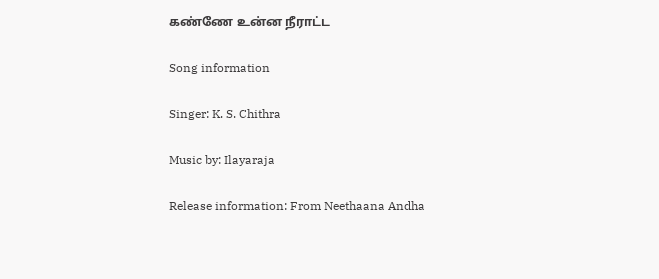கண்ணே உன்ன நீராட்ட

Song information

Singer: K. S. Chithra

Music by: Ilayaraja

Release information: From Neethaana Andha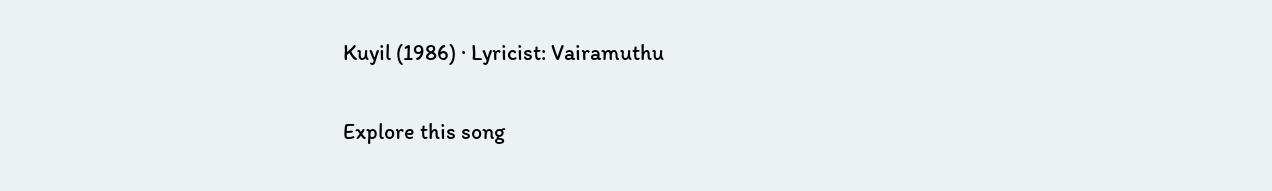Kuyil (1986) · Lyricist: Vairamuthu

Explore this song